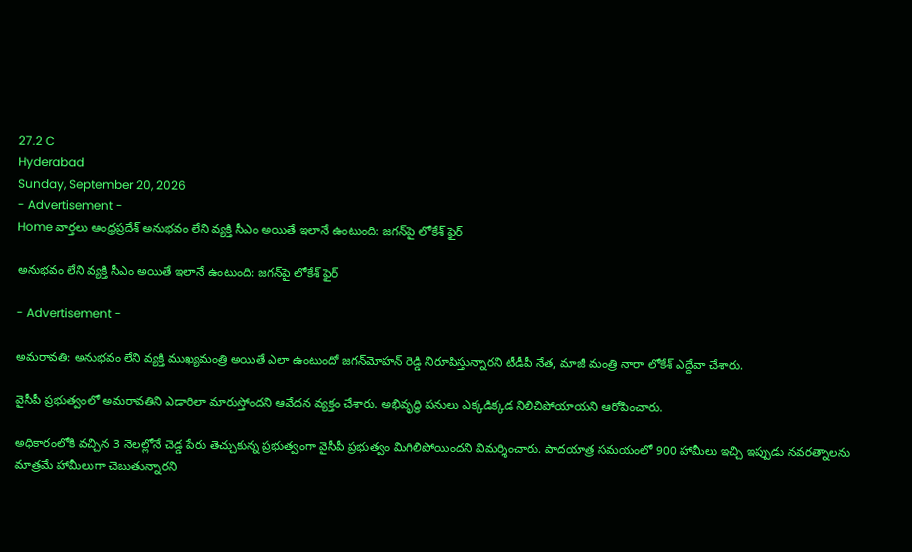27.2 C
Hyderabad
Sunday, September 20, 2026
- Advertisement -
Home వార్తలు ఆంధ్రప్రదేశ్ అనుభవం లేని వ్యక్తి సీఎం అయితే ఇలానే ఉంటుంది: జగన్‌పై లోకేశ్ ఫైర్

అనుభవం లేని వ్యక్తి సీఎం అయితే ఇలానే ఉంటుంది: జగన్‌పై లోకేశ్ ఫైర్

- Advertisement -

అమరావతి: అనుభవం లేని వ్యక్తి ముఖ్యమంత్రి అయితే ఎలా ఉంటుందో జగన్‌మోహన్ రెడ్డి నిరూపిస్తున్నారని టీడీపీ నేత, మాజీ మంత్రి నారా లోకేశ్ ఎద్దేవా చేశారు.

వైసీపీ ప్రభుత్వంలో అమరావతిని ఎడారిలా మారుస్తోందని ఆవేదన వ్యక్తం చేశారు. అభివృద్ధి పనులు ఎక్కడిక్కడ నిలిచిపోయాయని ఆరోపించారు.

అధికారంలోకి వచ్చిన 3 నెలల్లోనే చెడ్డ పేరు తెచ్చుకున్న ప్రభుత్వంగా వైసీపీ ప్రభుత్వం మిగిలిపోయిందని విమర్శించారు. పాదయాత్ర సమయంలో 900 హామీలు ఇచ్చి ఇప్పుడు నవరత్నాలను మాత్రమే హామీలుగా చెబుతున్నారని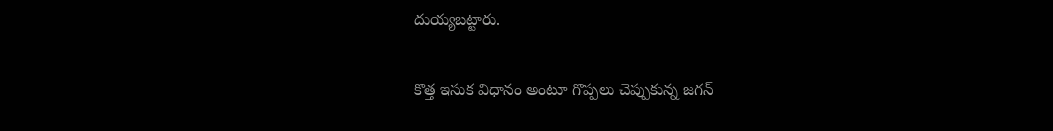దుయ్యబట్టారు.

కొత్త ఇసుక విధానం అంటూ గొప్పలు చెప్పుకున్న జగన్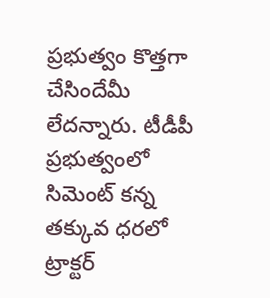ప్రభుత్వం కొత్తగా చేసిందేమీ లేదన్నారు. టీడీపీ ప్రభుత్వంలో సిమెంట్ కన్న తక్కువ ధరలో ట్రాక్టర్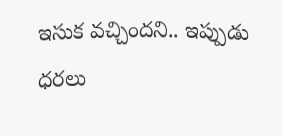ఇసుక వచ్చిందని.. ఇప్పుడు ధరలు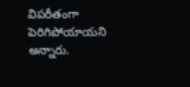విపరీతంగా పెరిగిపోయాయని అన్నారు.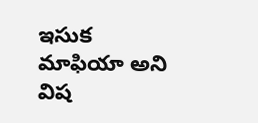ఇసుక మాఫియా అని విష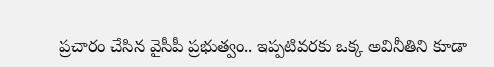ప్రచారం చేసిన వైసీపీ ప్రభుత్వం.. ఇప్పటివరకు ఒక్క అవినీతిని కూడా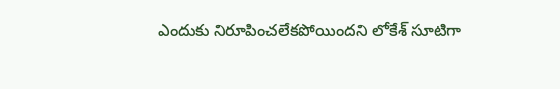ఎందుకు నిరూపించలేకపోయిందని లోకేశ్ సూటిగా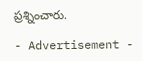ప్రశ్నించారు.

- Advertisement -